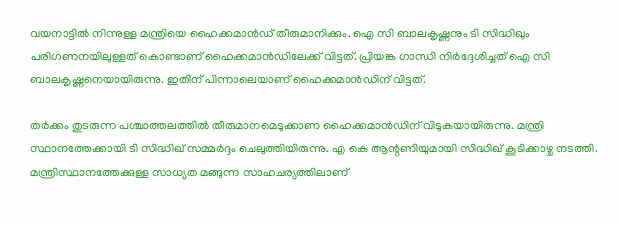വയനാട്ടില്‍ നിന്നുള്ള മന്ത്രിയെ ഹൈക്കമാന്‍ഡ് തീരുമാനിക്കും. ഐ സി ബാലകൃഷ്ണനും ടി സിദ്ധിഖും പരിഗണനയിലുള്ളത് കൊണ്ടാണ് ഹൈക്കമാന്‍ഡിലേക്ക് വിട്ടത്. പ്രിയങ്ക ഗാന്ധി നിര്‍ദ്ദേശിച്ചത് ഐ സി ബാലകൃഷ്ണനെയായിരുന്നു. ഇതിന് പിന്നാലെയാണ് ഹൈക്കമാന്‍ഡിന് വിട്ടത്.

തര്‍ക്കം തുടരുന്ന പശ്ചാത്തലത്തില്‍ തീരുമാനമെടുക്കാണ ഹൈക്കമാന്‍ഡിന് വിടുകയായിരുന്നു. മന്ത്രി സ്ഥാനത്തേക്കായി ടി സിദ്ധിഖ് സമ്മര്‍ദ്ദം ചെലുത്തിയിരുന്നു. എ കെ ആന്റണിയുമായി സിദ്ധിഖ് കൂടിക്കാഴ്ച നടത്തി. മന്ത്രിസ്ഥാനത്തേക്കുള്ള സാധ്യത മങ്ങുന്ന സാഹചര്യത്തിലാണ്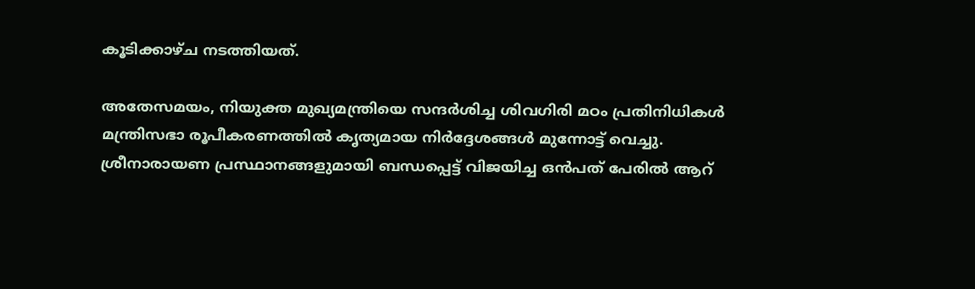കൂടിക്കാഴ്ച നടത്തിയത്.

അതേസമയം, നിയുക്ത മുഖ്യമന്ത്രിയെ സന്ദര്‍ശിച്ച ശിവഗിരി മഠം പ്രതിനിധികള്‍ മന്ത്രിസഭാ രൂപീകരണത്തില്‍ കൃത്യമായ നിര്‍ദ്ദേശങ്ങള്‍ മുന്നോട്ട് വെച്ചു. ശ്രീനാരായണ പ്രസ്ഥാനങ്ങളുമായി ബന്ധപ്പെട്ട് വിജയിച്ച ഒന്‍പത് പേരില്‍ ആറ്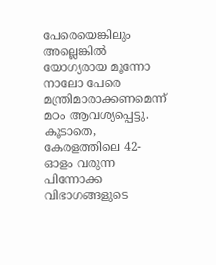പേരെയെങ്കിലും അല്ലെങ്കില്‍ യോഗ്യരായ മൂന്നോ നാലോ പേരെ മന്ത്രിമാരാക്കണമെന്ന് മഠം ആവശ്യപ്പെട്ടു. കൂടാതെ, കേരളത്തിലെ 42-ഓളം വരുന്ന പിന്നോക്ക വിഭാഗങ്ങളുടെ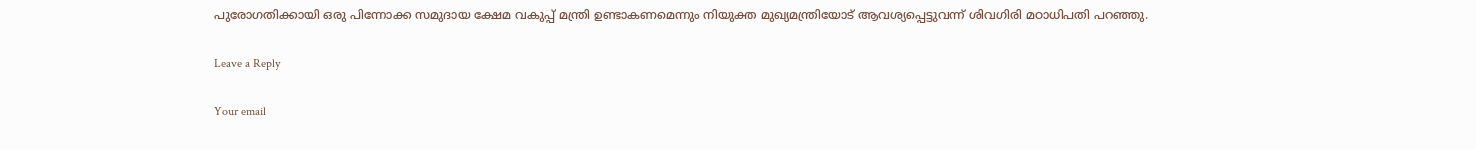പുരോഗതിക്കായി ഒരു പിന്നോക്ക സമുദായ ക്ഷേമ വകുപ്പ് മന്ത്രി ഉണ്ടാകണമെന്നും നിയുക്ത മുഖ്യമന്ത്രിയോട് ആവശ്യപ്പെട്ടുവന്ന് ശിവഗിരി മഠാധിപതി പറഞ്ഞു.

Leave a Reply

Your email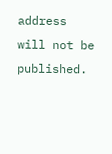address will not be published.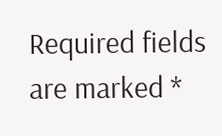Required fields are marked *